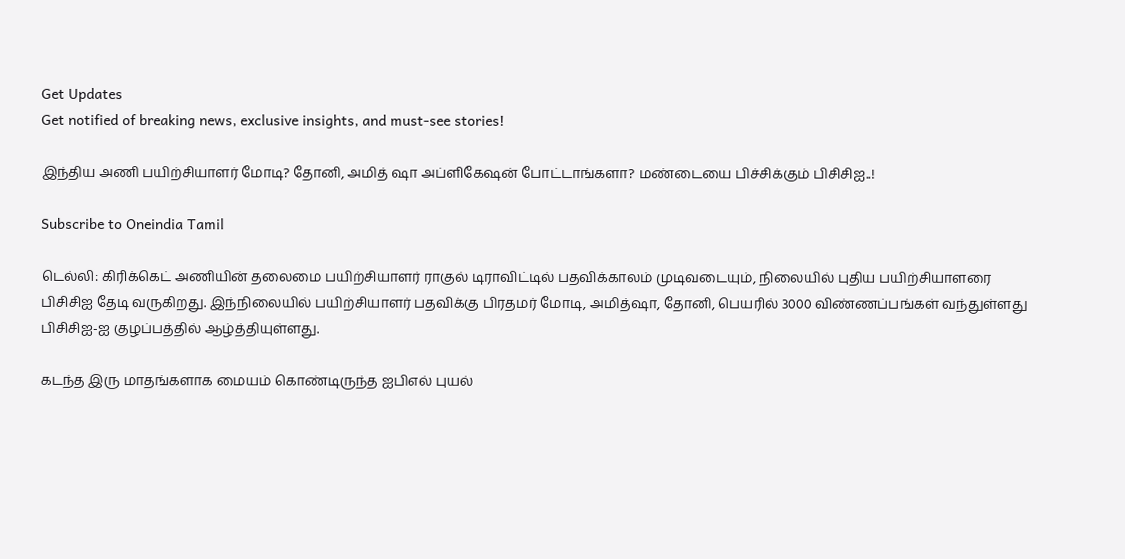Get Updates
Get notified of breaking news, exclusive insights, and must-see stories!

இந்திய அணி பயிற்சியாளர் மோடி? தோனி, அமித் ஷா அப்ளிகேஷன் போட்டாங்களா? மண்டையை பிச்சிக்கும் பிசிசிஐ..!

Subscribe to Oneindia Tamil

டெல்லி: கிரிக்கெட் அணியின் தலைமை பயிற்சியாளர் ராகுல் டிராவிட்டில் பதவிக்காலம் முடிவடையும், நிலையில் புதிய பயிற்சியாளரை பிசிசிஐ தேடி வருகிறது. இந்நிலையில் பயிற்சியாளர் பதவிக்கு பிரதமர் மோடி, அமித்ஷா, தோனி, பெயரில் 3000 விண்ணப்பங்கள் வந்துள்ளது பிசிசிஐ-ஐ குழப்பத்தில் ஆழ்த்தியுள்ளது.

கடந்த இரு மாதங்களாக மையம் கொண்டிருந்த ஐபிஎல் புயல்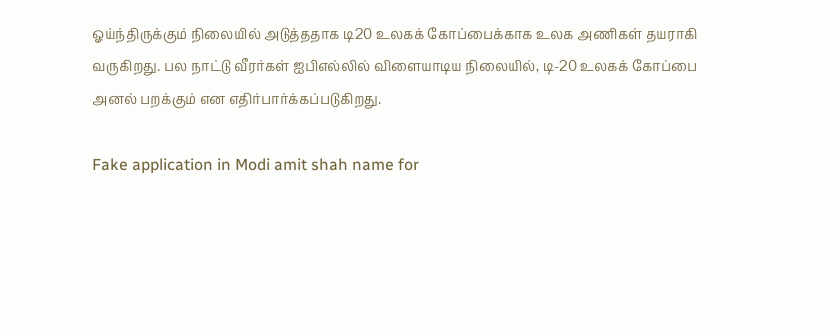ஓய்ந்திருக்கும் நிலையில் அடுத்ததாக டி20 உலகக் கோப்பைக்காக உலக அணிகள் தயராகி வருகிறது. பல நாட்டு வீரர்கள் ஐபிஎல்லில் விளையாடிய நிலையில், டி-20 உலகக் கோப்பை அனல் பறக்கும் என எதிர்பார்க்கப்படுகிறது.

Fake application in Modi amit shah name for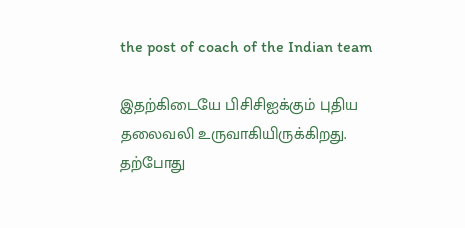the post of coach of the Indian team

இதற்கிடையே பிசிசிஐக்கும் புதிய தலைவலி உருவாகியிருக்கிறது. தற்போது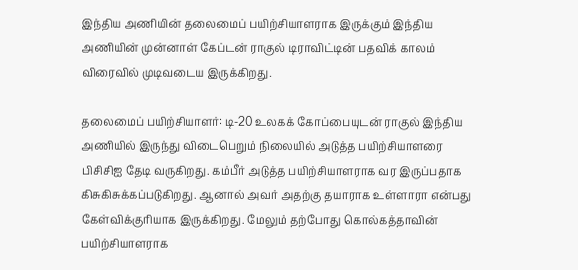இந்திய அணியின் தலைமைப் பயிற்சியாளராக இருக்கும் இந்திய அணியின் முன்னாள் கேப்டன் ராகுல் டிராவிட்டின் பதவிக் காலம் விரைவில் முடிவடைய இருக்கிறது.

தலைமைப் பயிற்சியாளர்: டி-20 உலகக் கோப்பையுடன் ராகுல் இந்திய அணியில் இருந்து விடைபெறும் நிலையில் அடுத்த பயிற்சியாளரை பிசிசிஐ தேடி வருகிறது. கம்பீர் அடுத்த பயிற்சியாளராக வர இருப்பதாக கிசுகிசுக்கப்படுகிறது. ஆனால் அவர் அதற்கு தயாராக உள்ளாரா என்பது கேள்விக்குரியாக இருக்கிறது. மேலும் தற்போது கொல்கத்தாவின் பயிற்சியாளராக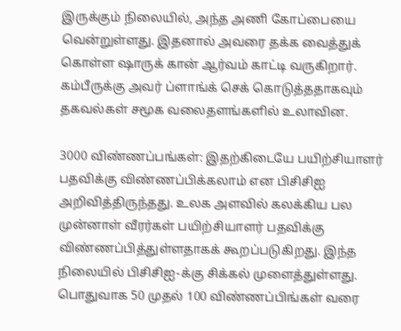இருக்கும் நிலையில், அந்த அணி கோப்பையை வென்றுள்ளது. இதனால் அவரை தக்க வைத்துக் கொள்ள ஷாருக் கான் ஆர்வம் காட்டி வருகிறார். கம்பீருக்கு அவர் ப்ளாங்க் செக் கொடுத்ததாகவும் தகவல்கள் சமூக வலைதளங்களில் உலாவின.

3000 விண்ணப்பங்கள்: இதற்கிடையே பயிற்சியாளர் பதவிக்கு விண்ணப்பிக்கலாம் என பிசிசிஐ அறிவித்திருந்தது. உலக அளவில் கலக்கிய பல முன்னாள் வீரர்கள் பயிற்சியாளர் பதவிக்கு விண்ணப்பித்துள்ளதாகக் கூறப்படுகிறது. இந்த நிலையில் பிசிசிஐ-க்கு சிக்கல் முளைத்துள்ளது. பொதுவாக 50 முதல் 100 விண்ணப்பிங்கள் வரை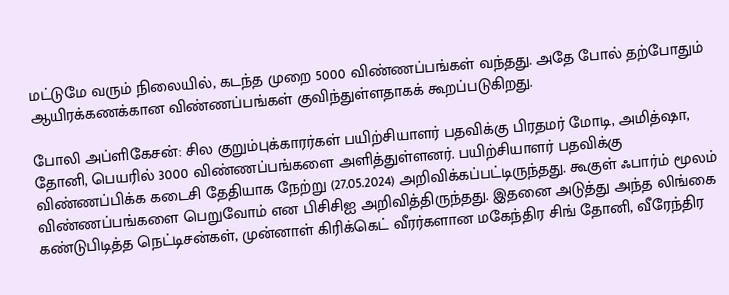மட்டுமே வரும் நிலையில், கடந்த முறை 5000 விண்ணப்பங்கள் வந்தது. அதே போல் தற்போதும் ஆயிரக்கணக்கான விண்ணப்பங்கள் குவிந்துள்ளதாகக் கூறப்படுகிறது.

போலி அப்ளிகேசன்: சில குறும்புக்காரர்கள் பயிற்சியாளர் பதவிக்கு பிரதமர் மோடி, அமித்ஷா, தோனி, பெயரில் 3000 விண்ணப்பங்களை அளித்துள்ளனர். பயிற்சியாளர் பதவிக்கு விண்ணப்பிக்க கடைசி தேதியாக நேற்று (27.05.2024) அறிவிக்கப்பட்டிருந்தது. கூகுள் ஃபார்ம் மூலம் விண்ணப்பங்களை பெறுவோம் என பிசிசிஐ அறிவித்திருந்தது. இதனை அடுத்து அந்த லிங்கை கண்டுபிடித்த நெட்டிசன்கள், முன்னாள் கிரிக்கெட் வீரர்களான மகேந்திர சிங் தோனி, வீரேந்திர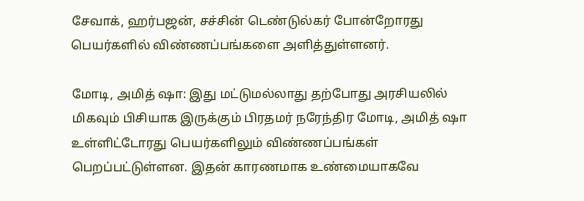சேவாக், ஹர்பஜன், சச்சின் டெண்டுல்கர் போன்றோரது பெயர்களில் விண்ணப்பங்களை அளித்துள்ளனர்.

மோடி, அமித் ஷா: இது மட்டுமல்லாது தற்போது அரசியலில் மிகவும் பிசியாக இருக்கும் பிரதமர் நரேந்திர மோடி, அமித் ஷா உள்ளிட்டோரது பெயர்களிலும் விண்ணப்பங்கள் பெறப்பட்டுள்ளன. இதன் காரணமாக உண்மையாகவே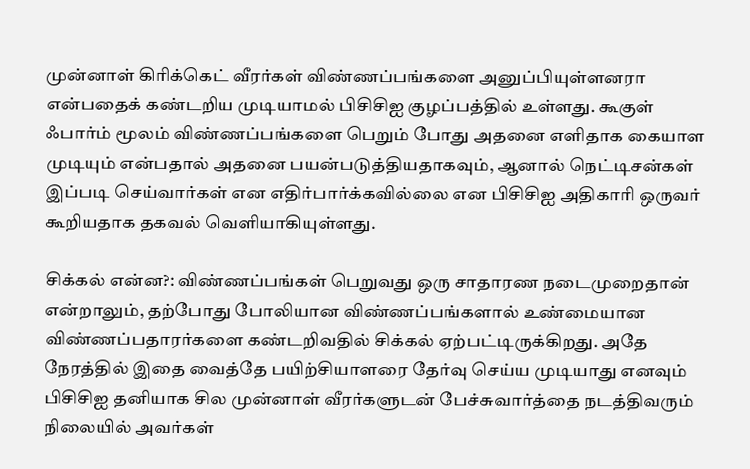முன்னாள் கிரிக்கெட் வீரர்கள் விண்ணப்பங்களை அனுப்பியுள்ளனரா என்பதைக் கண்டறிய முடியாமல் பிசிசிஐ குழப்பத்தில் உள்ளது. கூகுள் ஃபார்ம் மூலம் விண்ணப்பங்களை பெறும் போது அதனை எளிதாக கையாள முடியும் என்பதால் அதனை பயன்படுத்தியதாகவும், ஆனால் நெட்டிசன்கள் இப்படி செய்வார்கள் என எதிர்பார்க்கவில்லை என பிசிசிஐ அதிகாரி ஒருவர் கூறியதாக தகவல் வெளியாகியுள்ளது.

சிக்கல் என்ன?: விண்ணப்பங்கள் பெறுவது ஒரு சாதாரண நடைமுறைதான் என்றாலும், தற்போது போலியான விண்ணப்பங்களால் உண்மையான விண்ணப்பதாரர்களை கண்டறிவதில் சிக்கல் ஏற்பட்டிருக்கிறது. அதே நேரத்தில் இதை வைத்தே பயிற்சியாளரை தேர்வு செய்ய முடியாது எனவும் பிசிசிஐ தனியாக சில முன்னாள் வீரர்களுடன் பேச்சுவார்த்தை நடத்திவரும் நிலையில் அவர்கள்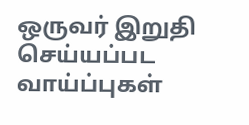ஒருவர் இறுதி செய்யப்பட வாய்ப்புகள்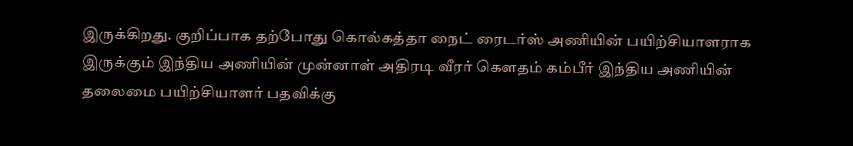இருக்கிறது. குறிப்பாக தற்போது கொல்கத்தா நைட் ரைடர்ஸ் அணியின் பயிற்சியாளராக இருக்கும் இந்திய அணியின் முன்னாள் அதிரடி வீரர் கௌதம் கம்பீர் இந்திய அணியின் தலைமை பயிற்சியாளர் பதவிக்கு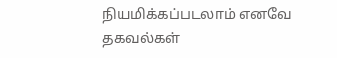நியமிக்கப்படலாம் எனவே தகவல்கள்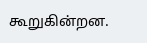கூறுகின்றன.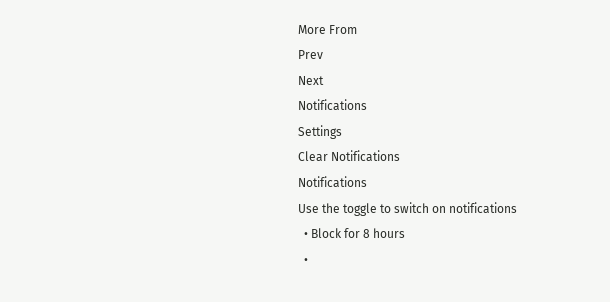More From
Prev
Next
Notifications
Settings
Clear Notifications
Notifications
Use the toggle to switch on notifications
  • Block for 8 hours
  •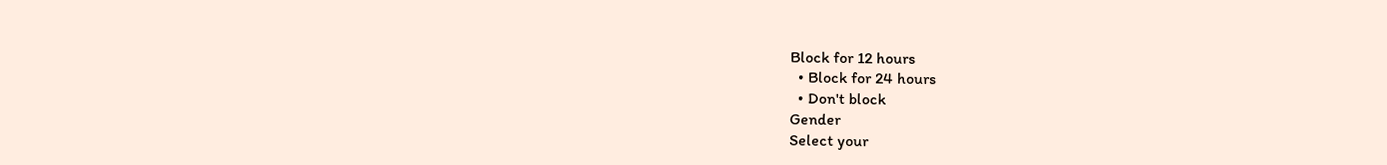Block for 12 hours
  • Block for 24 hours
  • Don't block
Gender
Select your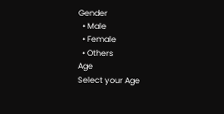Gender
  • Male
  • Female
  • Others
Age
Select your Age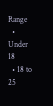Range
  • Under 18
  • 18 to 25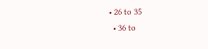• 26 to 35
  • 36 to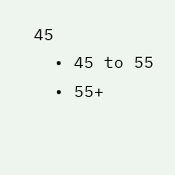45
  • 45 to 55
  • 55+